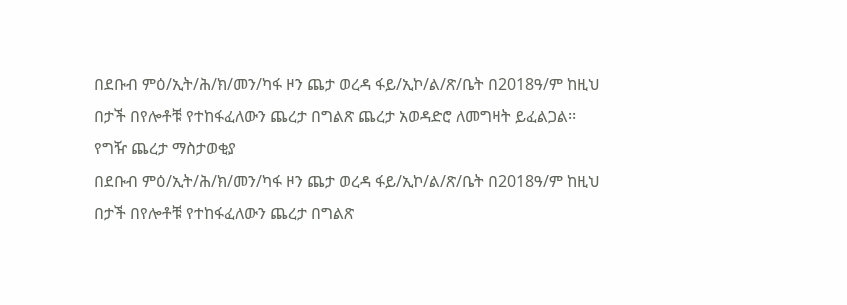በደቡብ ምዕ/ኢት/ሕ/ክ/መን/ካፋ ዞን ጨታ ወረዳ ፋይ/ኢኮ/ል/ጽ/ቤት በ2018ዓ/ም ከዚህ በታች በየሎቶቹ የተከፋፈለውን ጨረታ በግልጽ ጨረታ አወዳድሮ ለመግዛት ይፈልጋል፡፡
የግዥ ጨረታ ማስታወቂያ
በደቡብ ምዕ/ኢት/ሕ/ክ/መን/ካፋ ዞን ጨታ ወረዳ ፋይ/ኢኮ/ል/ጽ/ቤት በ2018ዓ/ም ከዚህ በታች በየሎቶቹ የተከፋፈለውን ጨረታ በግልጽ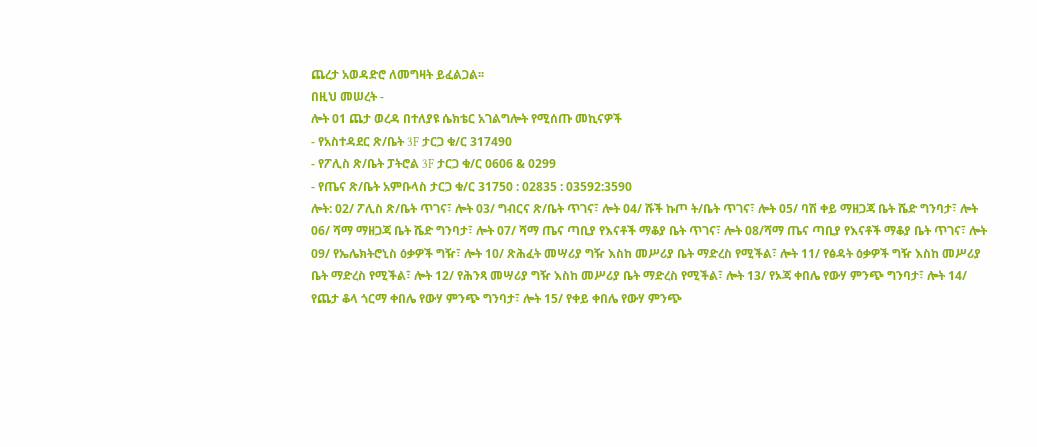ጨረታ አወዳድሮ ለመግዛት ይፈልጋል፡፡
በዚህ መሠረት -
ሎት 01 ጨታ ወረዳ በተለያዩ ሴክቴር አገልግሎት የሚሰጡ መኪናዎች
- የአስተዳደር ጽ/ቤት 3F ታርጋ ቁ/ር 317490
- የፖሊስ ጽ/ቤት ፓትሮል 3F ታርጋ ቁ/ር 0606 & 0299
- የጤና ጽ/ቤት አምቡላስ ታርጋ ቁ/ር 31750 : 02835 : 03592:3590
ሎት: 02/ ፖሊስ ጽ/ቤት ጥገና፣ ሎት 03/ ግብርና ጽ/ቤት ጥገና፣ ሎት 04/ ሹች ኩጦ ት/ቤት ጥገና፣ ሎት 05/ ባሽ ቀይ ማዘጋጃ ቤት ሼድ ግንባታ፣ ሎት 06/ ሻማ ማዘጋጃ ቤት ሼድ ግንባታ፣ ሎት 07/ ሻማ ጤና ጣቢያ የእናቶች ማቆያ ቤት ጥገና፣ ሎት 08/ሻማ ጤና ጣቢያ የእናቶች ማቆያ ቤት ጥገና፣ ሎት 09/ የኤሌክትሮኒስ ዕቃዎች ግዥ፣ ሎት 10/ ጽሕፈት መሣሪያ ግዥ እስከ መሥሪያ ቤት ማድረስ የሚችል፣ ሎት 11/ የፅዳት ዕቃዎች ግዥ እስከ መሥሪያ ቤት ማድረስ የሚችል፣ ሎት 12/ የሕንጻ መሣሪያ ግዥ እስከ መሥሪያ ቤት ማድረስ የሚችል፣ ሎት 13/ የኦጃ ቀበሌ የውሃ ምንጭ ግንባታ፣ ሎት 14/ የጨታ ቆላ ጎርማ ቀበሌ የውሃ ምንጭ ግንባታ፣ ሎት 15/ የቀይ ቀበሌ የውሃ ምንጭ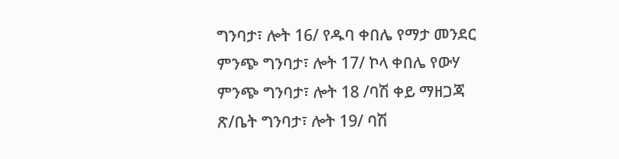ግንባታ፣ ሎት 16/ የዱባ ቀበሌ የማታ መንደር ምንጭ ግንባታ፣ ሎት 17/ ኮላ ቀበሌ የውሃ ምንጭ ግንባታ፣ ሎት 18 /ባሽ ቀይ ማዘጋጃ ጽ/ቤት ግንባታ፣ ሎት 19/ ባሽ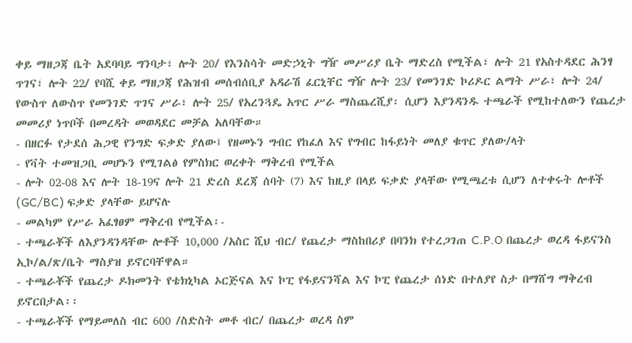ቀይ ማዘጋጃ ቤት አደባባይ ግንባታ፣ ሎት 20/ የእንስሳት መድኃኒት ግዥ መሥሪያ ቤት ማድረስ የሚችል፣ ሎት 21 የአስተዳደር ሕንፃ ጥገና፣ ሎት 22/ የባሺ ቀይ ማዘጋጃ የሕዝብ መሰብሰቢያ አዳራሽ ፈርኒቸር ግዥ ሎት 23/ የመንገድ ኮሪዶር ልማት ሥራ፣ ሎት 24/ የውስጥ ለውስጥ የመንገድ ጥገና ሥራ፣ ሎት 25/ የአረንጓዴ አጥር ሥራ ማስጨረሺያ፡ ሲሆን እያንዳንዱ ተጫራች የሚከተለውን የጨረታ መመሪያ ነጥቦች በመረዳት መወዳደር መቻል አለባቸው።
- በዘርፉ የታደሰ ሕጋዊ የንግድ ፍቃድ ያለው፤ የዘመኑን ግብር የከፈለ እና የግብር ከፋይነት መለያ ቁጥር ያለው/ላት
- የቫት ተመዝጋቢ መሆኑን የሚገልፅ የምስክር ወረቀት ማቅረብ የሚችል
- ሎት 02-08 እና ሎት 18-19ና ሎት 21 ድረስ ደረጃ ሰባት (7) እና ከዚያ በላይ ፍቃድ ያላቸው የሚጫረቱ ሲሆን ለተቀሩት ሎቶች (GC/BC) ፍቃድ ያላቸው ይሆናሉ
- መልካም የሥራ አፈፃፀም ማቅረብ የሚችል፡-
- ተጫራቾች ለእያንዳንዳቸው ሎቶች 10,000 /አስር ሺህ ብር/ የጨረታ ማስከበሪያ በባንክ የተረጋገጠ C.P.O በጨረታ ወረዳ ፋይናንስ ኢኮ/ል/ጽ/ቤት ማስያዝ ይኖርባቸዋል።
- ተጫራቾች የጨረታ ዶክመንት የቴክኒካል ኦርጅናል እና ኮፒ የፋይናንሻል እና ኮፒ የጨረታ ሰነድ በተለያየ ስታ በማሸግ ማቅረብ ይኖርበታል፡፡
- ተጫራቾች የማይመለስ ብር 600 /ስድስት መቶ ብር/ በጨረታ ወረዳ ስም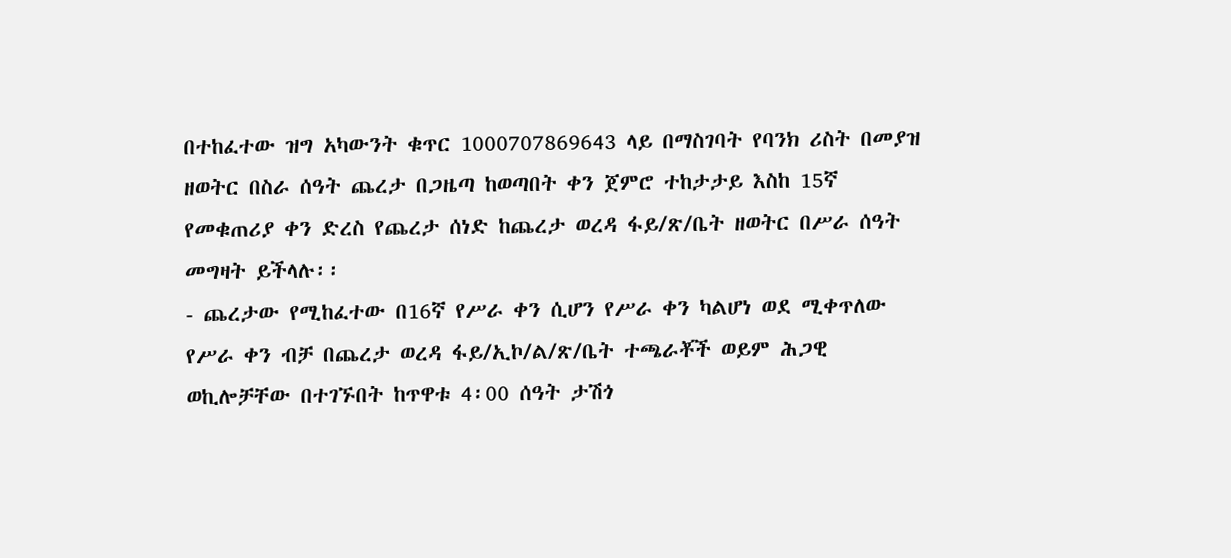በተከፈተው ዝግ አካውንት ቁጥር 1000707869643 ላይ በማስገባት የባንክ ሪስት በመያዝ ዘወትር በስራ ሰዓት ጨረታ በጋዜጣ ከወጣበት ቀን ጀምሮ ተከታታይ እስከ 15ኛ የመቁጠሪያ ቀን ድረስ የጨረታ ሰነድ ከጨረታ ወረዳ ፋይ/ጽ/ቤት ዘወትር በሥራ ሰዓት መግዛት ይችላሉ፡፡
- ጨረታው የሚከፈተው በ16ኛ የሥራ ቀን ሲሆን የሥራ ቀን ካልሆነ ወደ ሚቀጥለው የሥራ ቀን ብቻ በጨረታ ወረዳ ፋይ/ኢኮ/ል/ጽ/ቤት ተጫራቾች ወይም ሕጋዊ ወኪሎቻቸው በተገኙበት ከጥዋቱ 4፡00 ሰዓት ታሽጎ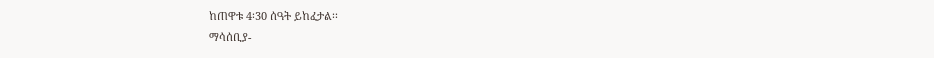ከጠዋቱ 4፡30 ሰዓት ይከፈታል፡፡
ማሳሰቢያ-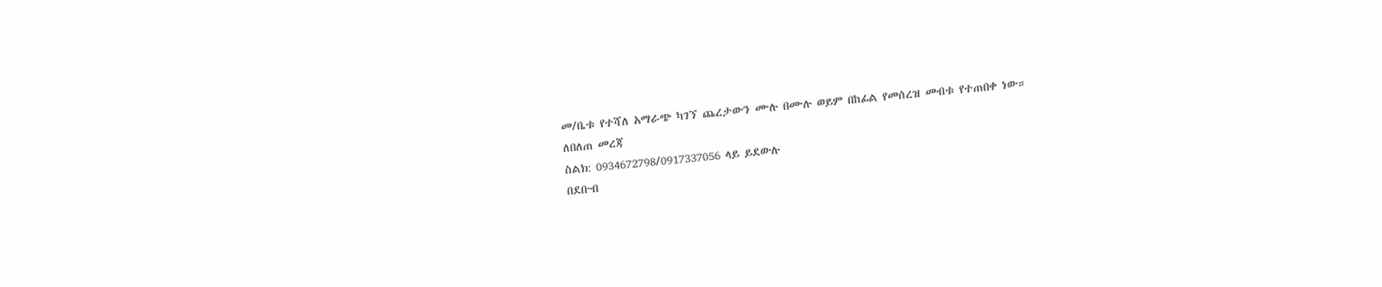መ/ቤቱ የተሻለ አማራጭ ካገኘ ጨረታውን ሙሉ በሙሉ ወይም በከፊል የመሰረዝ መብቱ የተጠበቀ ነው።
ለበለጠ መረጃ
ስልክ: 0934672798/0917337056 ላይ ይደውሉ
በደቡብ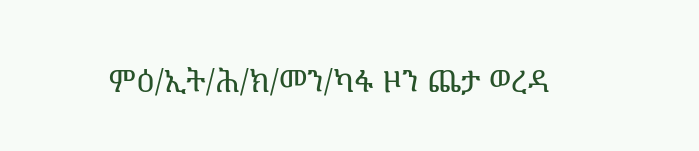ምዕ/ኢት/ሕ/ክ/መን/ካፋ ዞን ጨታ ወረዳ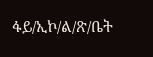ፋይ/ኢኮ/ል/ጽ/ቤት